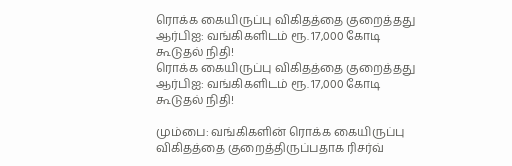ரொக்க கையிருப்பு விகிதத்தை குறைத்தது ஆர்பிஐ: வங்கிகளிடம் ரூ. 17,000 கோடி கூடுதல் நிதி!
ரொக்க கையிருப்பு விகிதத்தை குறைத்தது ஆர்பிஐ: வங்கிகளிடம் ரூ. 17,000 கோடி கூடுதல் நிதி!

மும்பை: வங்கிகளின் ரொக்க கையிருப்பு விகிதத்தை குறைத்திருப்பதாக ரிசர்வ்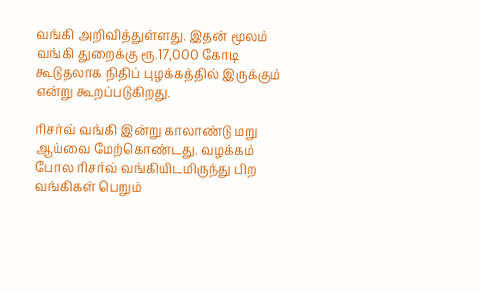வங்கி அறிவித்துள்ளது. இதன் மூலம் வங்கி துறைக்கு ரூ.17,000 கோடி கூடுதலாக நிதிப் புழக்கத்தில் இருக்கும் என்று கூறப்படுகிறது.

ரிசர்வ் வங்கி இன்று காலாண்டு மறு ஆய்வை மேற்கொண்டது. வழக்கம் போல ரிசர்வ் வங்கியிடமிருந்து பிற வங்கிகள் பெறும்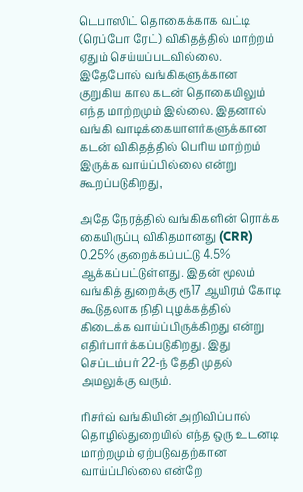டெபாஸிட் தொகைக்காக வட்டி (ரெப்போ ரேட்) விகிதத்தில் மாற்றம் ஏதும் செய்யப்படவில்லை. இதேபோல் வங்கிகளுக்கான குறுகிய கால கடன் தொகையிலும் எந்த மாற்றமும் இல்லை. இதனால் வங்கி வாடிக்கையாளர்களுக்கான கடன் விகிதத்தில் பெரிய மாற்றம் இருக்க வாய்ப்பில்லை என்று கூறப்படுகிறது,

அதே நேரத்தில் வங்கிகளின் ரொக்க கையிருப்பு விகிதமானது (CRR) 0.25% குறைக்கப்பட்டு 4.5% ஆக்கப்பட்டுள்ளது. இதன் மூலம் வங்கித் துறைக்கு ரூ17 ஆயிரம் கோடி கூடுதலாக நிதி புழக்கத்தில் கிடைக்க வாய்ப்பிருக்கிறது என்று எதிர்பார்க்கப்படுகிறது. இது செப்டம்பர் 22-ந் தேதி முதல் அமலுக்கு வரும்.

ரிசர்வ் வங்கியின் அறிவிப்பால் தொழில்துறையில் எந்த ஒரு உடனடி மாற்றமும் ஏற்படுவதற்கான வாய்ப்பில்லை என்றே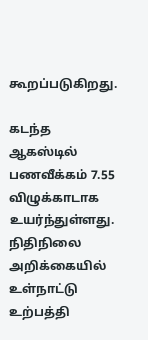கூறப்படுகிறது.

கடந்த ஆகஸ்டில் பணவீக்கம் 7.55 விழுக்காடாக உயர்ந்துள்ளது. நிதிநிலை அறிக்கையில் உள்நாட்டு உற்பத்தி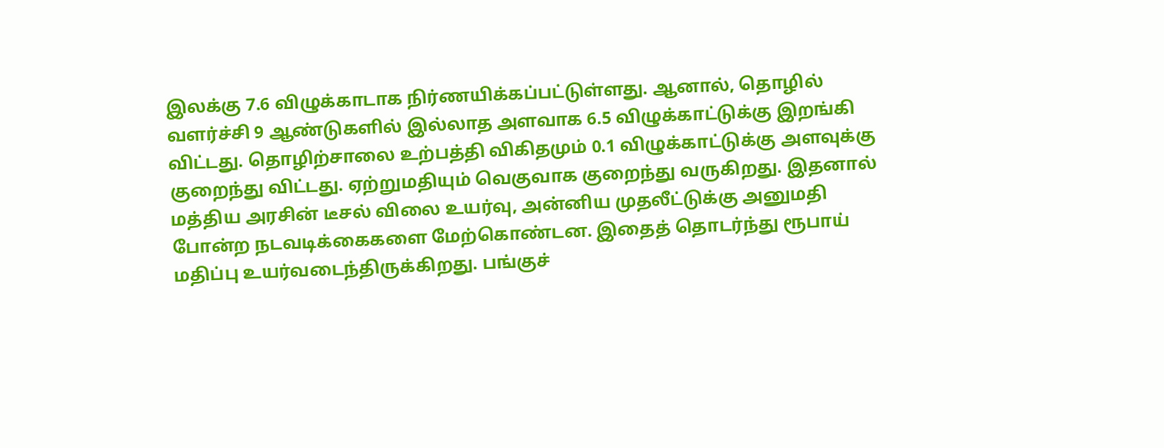இலக்கு 7.6 விழுக்காடாக நிர்ணயிக்கப்பட்டுள்ளது. ஆனால், தொழில் வளர்ச்சி 9 ஆண்டுகளில் இல்லாத அளவாக 6.5 விழுக்காட்டுக்கு இறங்கி விட்டது. தொழிற்சாலை உற்பத்தி விகிதமும் 0.1 விழுக்காட்டுக்கு அளவுக்கு குறைந்து விட்டது. ஏற்றுமதியும் வெகுவாக குறைந்து வருகிறது. இதனால் மத்திய அரசின் டீசல் விலை உயர்வு, அன்னிய முதலீட்டுக்கு அனுமதி போன்ற நடவடிக்கைகளை மேற்கொண்டன. இதைத் தொடர்ந்து ரூபாய் மதிப்பு உயர்வடைந்திருக்கிறது. பங்குச்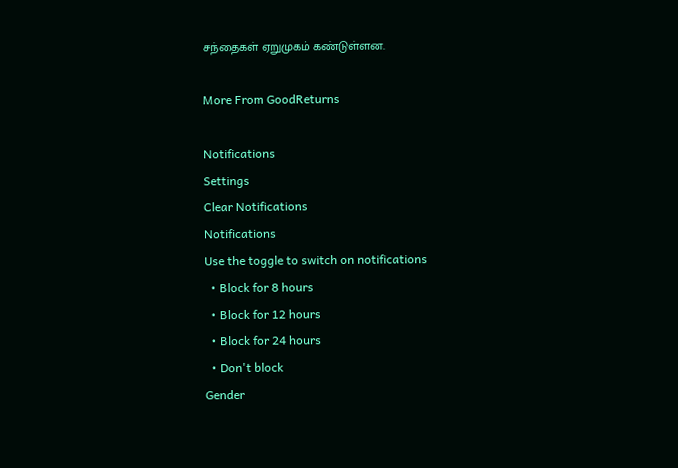சந்தைகள் ஏறுமுகம் கண்டுள்ளன.

More From GoodReturns

Notifications
Settings
Clear Notifications
Notifications
Use the toggle to switch on notifications
  • Block for 8 hours
  • Block for 12 hours
  • Block for 24 hours
  • Don't block
Gender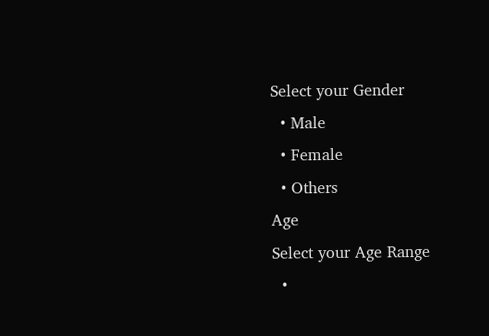Select your Gender
  • Male
  • Female
  • Others
Age
Select your Age Range
  •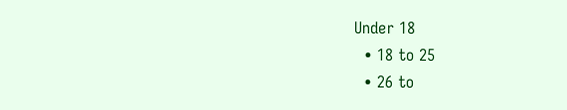Under 18
  • 18 to 25
  • 26 to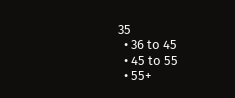35
  • 36 to 45
  • 45 to 55
  • 55+